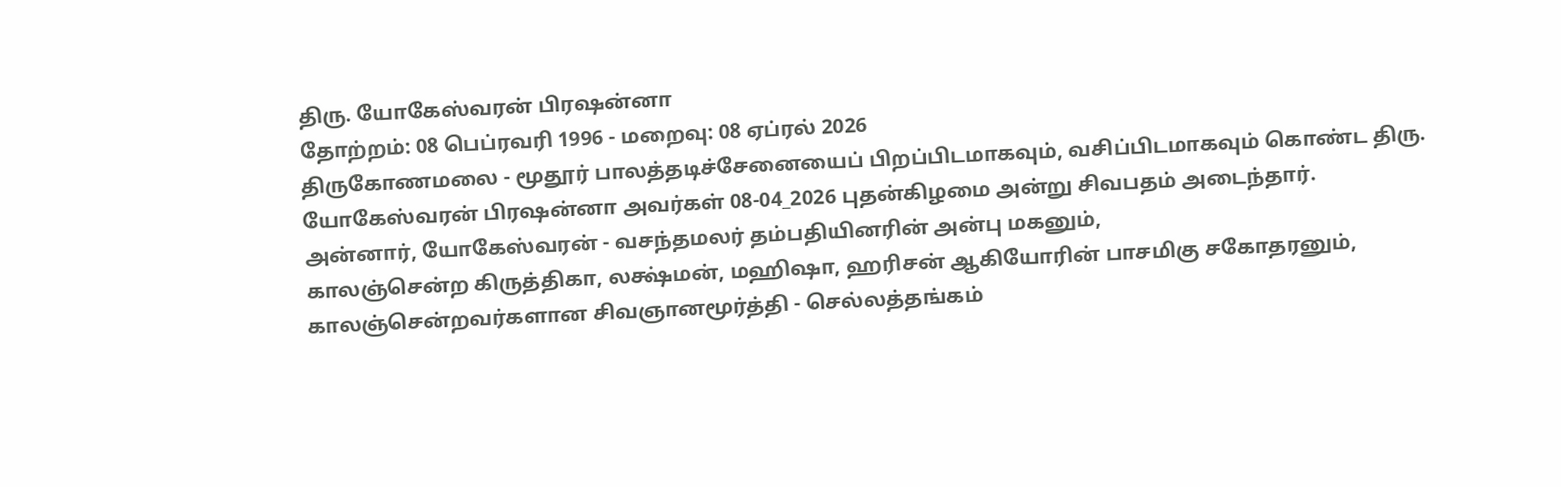திரு. யோகேஸ்வரன் பிரஷன்னா
தோற்றம்: 08 பெப்ரவரி 1996 - மறைவு: 08 ஏப்ரல் 2026
திருகோணமலை - மூதூர் பாலத்தடிச்சேனையைப் பிறப்பிடமாகவும், வசிப்பிடமாகவும் கொண்ட திரு. யோகேஸ்வரன் பிரஷன்னா அவர்கள் 08-04_2026 புதன்கிழமை அன்று சிவபதம் அடைந்தார்.
அன்னார், யோகேஸ்வரன் - வசந்தமலர் தம்பதியினரின் அன்பு மகனும்,
காலஞ்சென்ற கிருத்திகா, லக்ஷ்மன், மஹிஷா, ஹரிசன் ஆகியோரின் பாசமிகு சகோதரனும்,
காலஞ்சென்றவர்களான சிவஞானமூர்த்தி - செல்லத்தங்கம்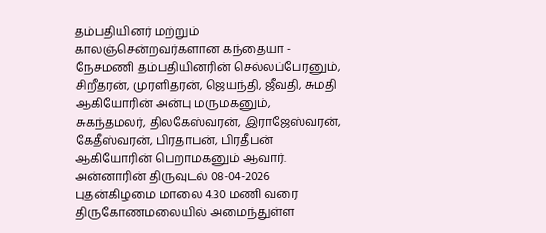தம்பதியினர் மற்றும் காலஞ்சென்றவர்களான கந்தையா - நேசமணி தம்பதியினரின் செல்லப்பேரனும்,
சிறீதரன், முரளிதரன், ஜெயந்தி, ஜீவதி, சுமதி ஆகியோரின் அன்பு மருமகனும்,
சுகந்தமலர், திலகேஸ்வரன், இராஜேஸ்வரன், கேதீஸ்வரன், பிரதாபன், பிரதீபன் ஆகியோரின் பெறாமகனும் ஆவார்.
அன்னாரின் திருவுடல் 08-04-2026 புதன்கிழமை மாலை 4.30 மணி வரை திருகோணமலையில் அமைந்துள்ள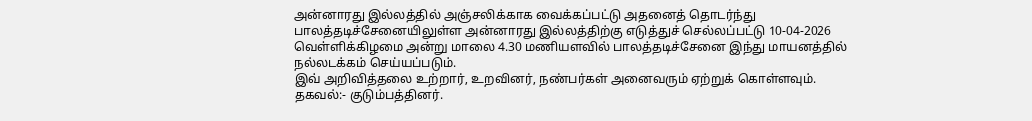அன்னாரது இல்லத்தில் அஞ்சலிக்காக வைக்கப்பட்டு அதனைத் தொடர்ந்து பாலத்தடிச்சேனையிலுள்ள அன்னாரது இல்லத்திற்கு எடுத்துச் செல்லப்பட்டு 10-04-2026 வெள்ளிக்கிழமை அன்று மாலை 4.30 மணியளவில் பாலத்தடிச்சேனை இந்து மாயனத்தில் நல்லடக்கம் செய்யப்படும்.
இவ் அறிவித்தலை உற்றார், உறவினர், நண்பர்கள் அனைவரும் ஏற்றுக் கொள்ளவும்.
தகவல்:- குடும்பத்தினர்.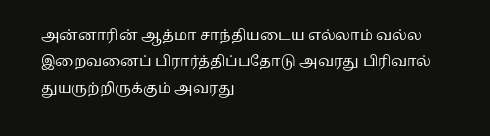அன்னாரின் ஆத்மா சாந்தியடைய எல்லாம் வல்ல இறைவனைப் பிரார்த்திப்பதோடு அவரது பிரிவால் துயருற்றிருக்கும் அவரது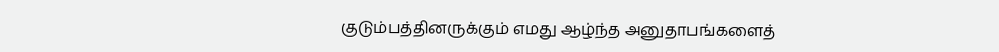குடும்பத்தினருக்கும் எமது ஆழ்ந்த அனுதாபங்களைத்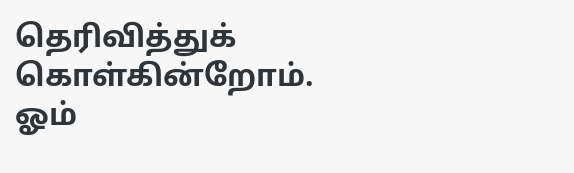தெரிவித்துக் கொள்கின்றோம்.
ஓம்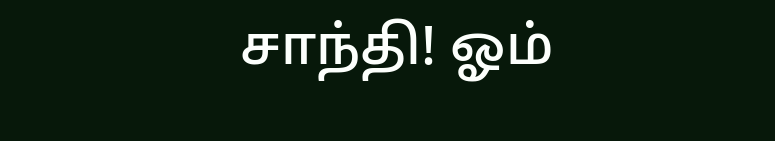சாந்தி! ஓம்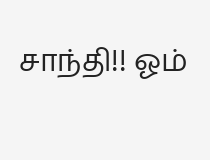சாந்தி!! ஓம்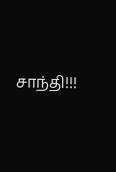சாந்தி!!!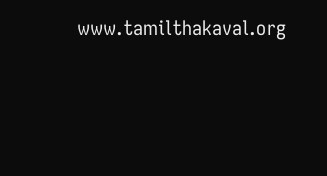www.tamilthakaval.org